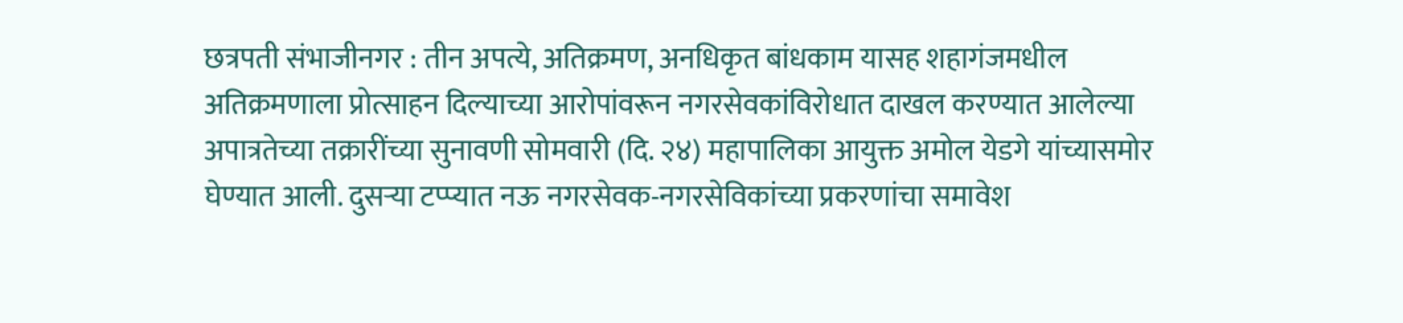छत्रपती संभाजीनगर : तीन अपत्ये, अतिक्रमण, अनधिकृत बांधकाम यासह शहागंजमधील अतिक्रमणाला प्रोत्साहन दिल्याच्या आरोपांवरून नगरसेवकांविरोधात दाखल करण्यात आलेल्या अपात्रतेच्या तक्रारींच्या सुनावणी सोमवारी (दि. २४) महापालिका आयुक्त अमोल येडगे यांच्यासमोर घेण्यात आली. दुसऱ्या टप्प्यात नऊ नगरसेवक-नगरसेविकांच्या प्रकरणांचा समावेश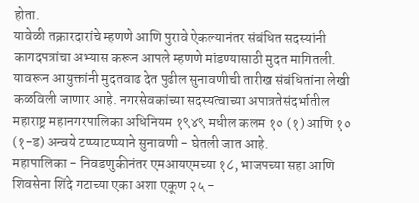होता.
यावेळी तक्रारदारांचे म्हणणे आणि पुरावे ऐकल्यानंतर संबंधित सदस्यांनी कागदपत्रांचा अभ्यास करून आपले म्हणणे मांडण्यासाठी मुदत मागितली. यावरून आयुक्तांनी मुदतवाढ देत पुढील सुनावणीची तारीख संबंधितांना लेखी कळविली जाणार आहे. नगरसेवकांच्या सदस्यत्वाच्या अपात्रतेसंदर्भातील महाराष्ट्र महानगरपालिका अधिनियम १९४९ मधील कलम १० (१) आणि १० (१-ड) अन्वये टप्प्याटप्प्याने सुनावणी - घेतली जात आहे.
महापालिका - निवडणुकीनंतर एमआयएमच्या १८, भाजपच्या सहा आणि शिवसेना शिंदे गटाच्या एका अशा एकूण २५ -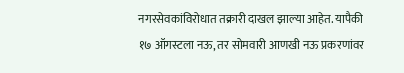नगरसेवकांविरोधात तक्रारी दाखल झाल्या आहेत. यापैकी १७ ऑगस्टला नऊ, तर सोमवारी आणखी नऊ प्रकरणांवर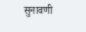सुनावणी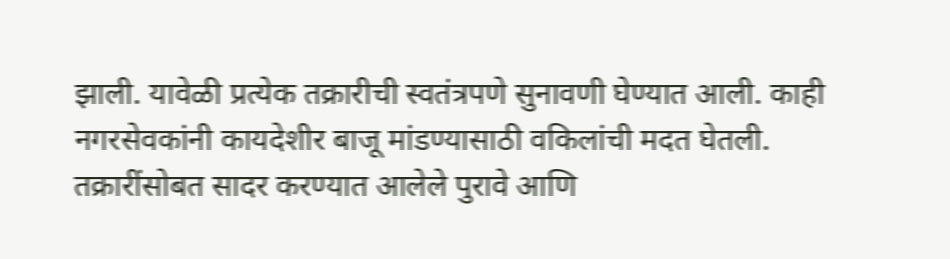झाली. यावेळी प्रत्येक तक्रारीची स्वतंत्रपणे सुनावणी घेण्यात आली. काही नगरसेवकांनी कायदेशीर बाजू मांडण्यासाठी वकिलांची मदत घेतली. तक्रारींसोबत सादर करण्यात आलेले पुरावे आणि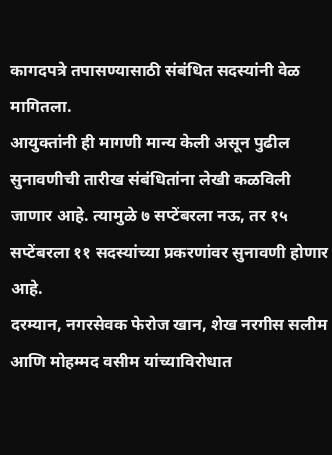कागदपत्रे तपासण्यासाठी संबंधित सदस्यांनी वेळ मागितला.
आयुक्तांनी ही मागणी मान्य केली असून पुढील सुनावणीची तारीख संबंधितांना लेखी कळविली जाणार आहे. त्यामुळे ७ सप्टेंबरला नऊ, तर १५ सप्टेंबरला ११ सदस्यांच्या प्रकरणांवर सुनावणी होणार आहे.
दरम्यान, नगरसेवक फेरोज खान, शेख नरगीस सलीम आणि मोहम्मद वसीम यांच्याविरोधात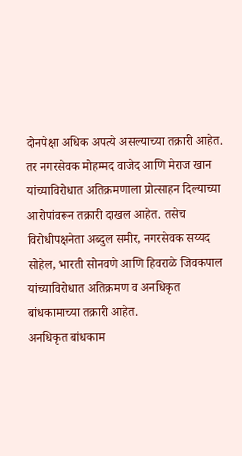दोनपेक्षा अधिक अपत्ये असल्याच्या तक्रारी आहेत. तर नगरसेवक मोहम्मद वाजेद आणि मेराज खान यांच्याविरोधात अतिक्रमणाला प्रोत्साहन दिल्याच्या आरोपांवरून तक्रारी दाखल आहेत. तसेच विरोधीपक्षनेता अब्दुल समीर, नगरसेवक सय्यद सोहेल, भारती सोनवणे आणि हिवराळे जिवकपाल यांच्याविरोधात अतिक्रमण व अनधिकृत बांधकामाच्या तक्रारी आहेत.
अनधिकृत बांधकाम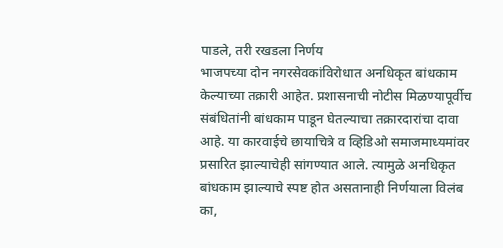पाडले, तरी रखडला निर्णय
भाजपच्या दोन नगरसेवकांविरोधात अनधिकृत बांधकाम केल्याच्या तक्रारी आहेत. प्रशासनाची नोटीस मिळण्यापूर्वीच संबंधितांनी बांधकाम पाडून घेतल्याचा तक्रारदारांचा दावा आहे. या कारवाईचे छायाचित्रे व व्हिडिओ समाजमाध्यमांवर प्रसारित झाल्याचेही सांगण्यात आले. त्यामुळे अनधिकृत बांधकाम झाल्याचे स्पष्ट होत असतानाही निर्णयाला विलंब का,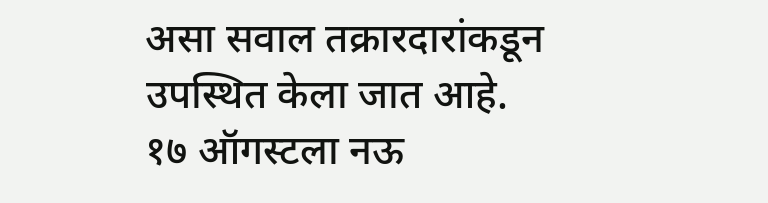असा सवाल तक्रारदारांकडून उपस्थित केला जात आहे.
१७ ऑगस्टला नऊ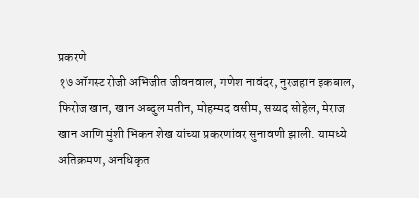प्रकरणे
१७ ऑगस्ट रोजी अभिजीत जीवनवाल, गणेश नावंदर, नुरजहान इकबाल, फिरोज खान, खान अब्दुल मतीन, मोहम्मद वसीम, सय्यद सोहेल, मेराज खान आणि मुंशी भिकन शेख यांच्या प्रकरणांवर सुनावणी झाली. यामध्ये अतिक्रमण, अनधिकृत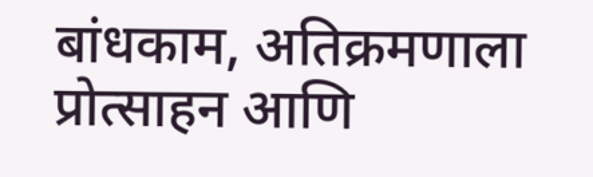बांधकाम, अतिक्रमणाला प्रोत्साहन आणि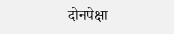दोनपेक्षा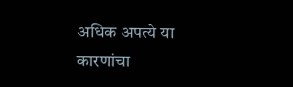अधिक अपत्ये या कारणांचा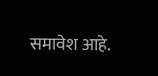समावेश आहे.